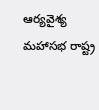ఆర్యవైశ్య మహాసభ రాష్ట్ర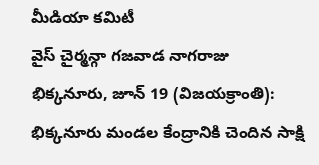మీడియా కమిటీ
వైస్ చైర్మన్గా గజవాడ నాగరాజు
భిక్కనూరు, జూన్ 19 (విజయక్రాంతి): భిక్కనూరు మండల కేంద్రానికి చెందిన సాక్షి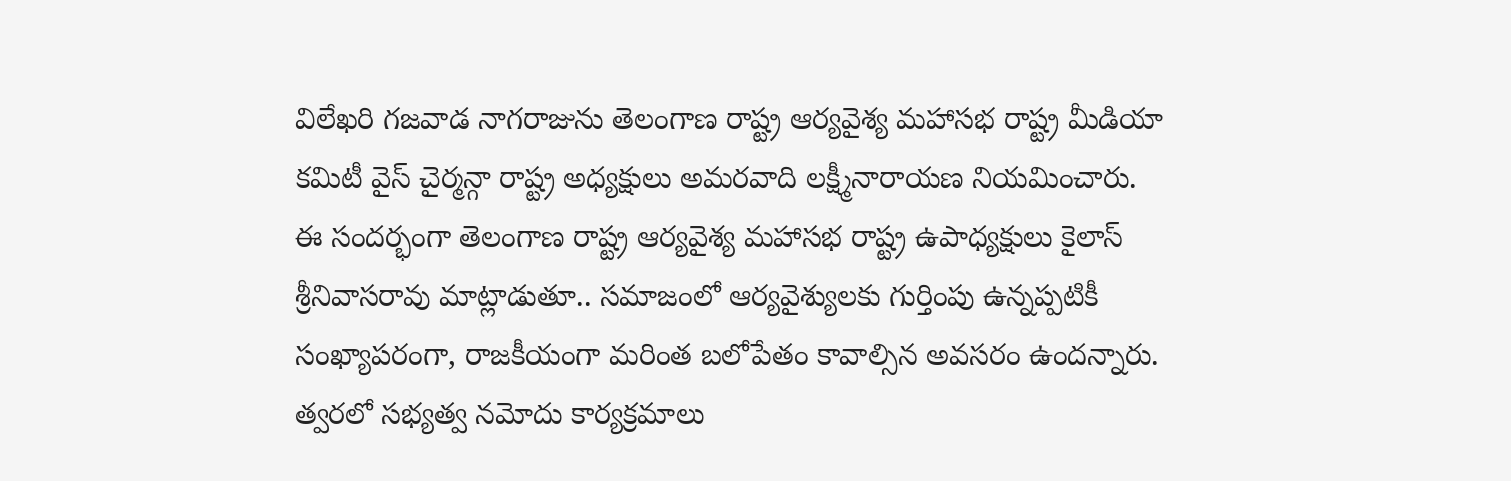విలేఖరి గజవాడ నాగరాజును తెలంగాణ రాష్ట్ర ఆర్యవైశ్య మహాసభ రాష్ట్ర మీడియా కమిటీ వైస్ చైర్మన్గా రాష్ట్ర అధ్యక్షులు అమరవాది లక్ష్మీనారాయణ నియమించారు.
ఈ సందర్భంగా తెలంగాణ రాష్ట్ర ఆర్యవైశ్య మహాసభ రాష్ట్ర ఉపాధ్యక్షులు కైలాస్ శ్రీనివాసరావు మాట్లాడుతూ.. సమాజంలో ఆర్యవైశ్యులకు గుర్తింపు ఉన్నప్పటికీ సంఖ్యాపరంగా, రాజకీయంగా మరింత బలోపేతం కావాల్సిన అవసరం ఉందన్నారు. త్వరలో సభ్యత్వ నమోదు కార్యక్రమాలు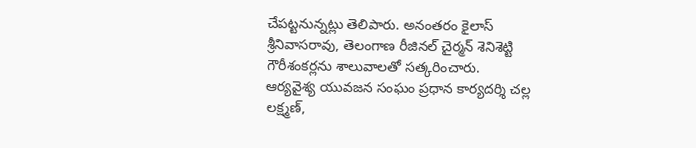చేపట్టనున్నట్లు తెలిపారు. అనంతరం కైలాస్ శ్రీనివాసరావు, తెలంగాణ రీజినల్ చైర్మన్ శెనిశెట్టి గౌరీశంకర్లను శాలువాలతో సత్కరించారు.
ఆర్యవైశ్య యువజన సంఘం ప్రధాన కార్యదర్శి చల్ల లక్ష్మణ్,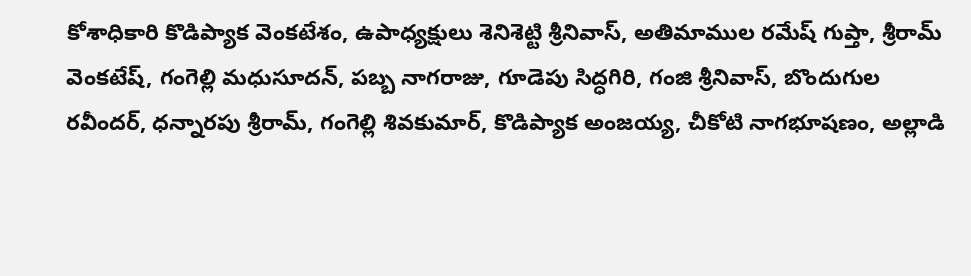కోశాధికారి కొడిప్యాక వెంకటేశం, ఉపాధ్యక్షులు శెనిశెట్టి శ్రీనివాస్, అతిమాముల రమేష్ గుప్తా, శ్రీరామ్ వెంకటేష్, గంగెల్లి మధుసూదన్, పబ్బ నాగరాజు, గూడెపు సిద్ధగిరి, గంజి శ్రీనివాస్, బొందుగుల రవీందర్, ధన్నారపు శ్రీరామ్, గంగెల్లి శివకుమార్, కొడిప్యాక అంజయ్య, చీకోటి నాగభూషణం, అల్లాడి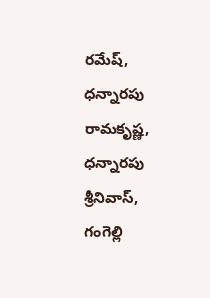రమేష్, ధన్నారపు రామకృష్ణ, ధన్నారపు శ్రీనివాస్, గంగెల్లి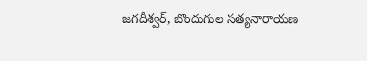జగదీశ్వర్, బొందుగుల సత్యనారాయణ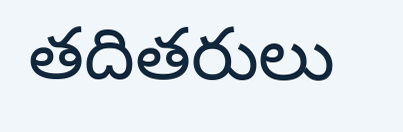తదితరులు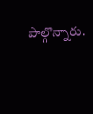పాల్గొన్నారు.